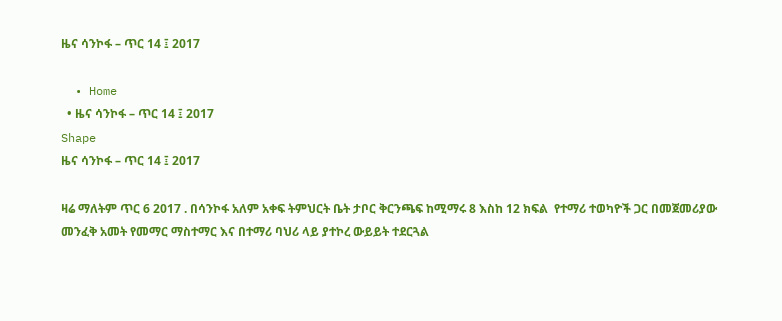ዜና ሳንኮፋ – ጥር 14 ፤ 2017

  • Home
  • ዜና ሳንኮፋ – ጥር 14 ፤ 2017
Shape
ዜና ሳንኮፋ – ጥር 14 ፤ 2017

ዛሬ ማለትም ጥር 6 2017 . በሳንኮፋ አለም አቀፍ ትምህርት ቤት ታቦር ቅርንጫፍ ከሚማሩ 8 እስከ 12 ክፍል  የተማሪ ተወካዮች ጋር በመጀመሪያው መንፈቅ አመት የመማር ማስተማር እና በተማሪ ባህሪ ላይ ያተኮረ ውይይት ተደርጓል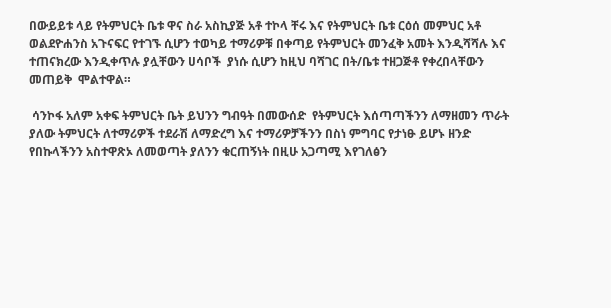በውይይቱ ላይ የትምህርት ቤቱ ዋና ስራ አስኪያጅ አቶ ተኮላ ቸሩ እና የትምህርት ቤቱ ርዕሰ መምህር አቶ ወልደዮሐንስ አጉናፍር የተገኙ ሲሆን ተወካይ ተማሪዎቹ በቀጣይ የትምህርት መንፈቅ አመት እንዲሻሻሉ እና ተጠናክረው እንዲቀጥሉ ያሏቸውን ሀሳቦች  ያነሱ ሲሆን ከዚህ ባሻገር በት/ቤቱ ተዘጋጅቶ የቀረበላቸውን መጠይቅ  ሞልተዋል።

 ሳንኮፋ አለም አቀፍ ትምህርት ቤት ይህንን ግብዓት በመውሰድ  የትምህርት እሰጣጣችንን ለማዘመን ጥራት ያለው ትምህርት ለተማሪዎች ተደራሽ ለማድረግ እና ተማሪዎቻችንን በስነ ምግባር የታነፁ ይሆኑ ዘንድ የበኩላችንን አስተዋጽኦ ለመወጣት ያለንን ቁርጠኝነት በዚሁ አጋጣሚ እየገለፅን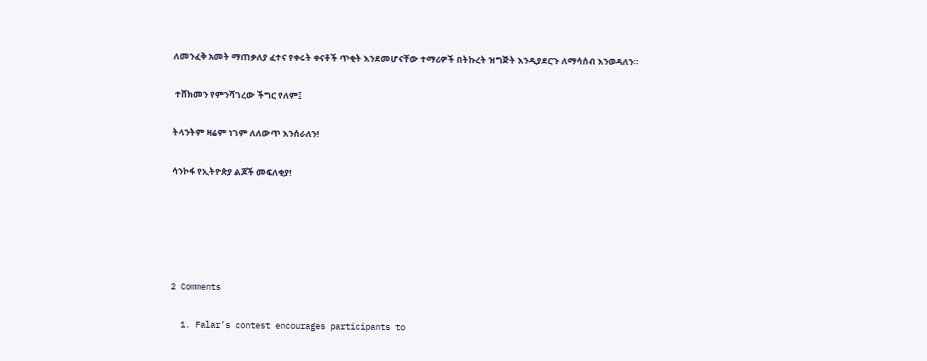ለመንፈቅ አመት ማጠቃለያ ፈተና የቀሩት ቀናቶች ጥቂት እንደመሆናቸው ተማሪዎች በትኩረት ዝግጅት እንዲያደርጉ ለማሳሰብ እንወዳለን።

 ተሸክመን የምንሻገረው ችግር የለም፤

ትላንትም ዛሬም ነገም ለለውጥ እንሰራለን!

ሳንኮፋ የኢትዮጵያ ልጆች መፍለቂያ!





2 Comments

  1. Falar’s contest encourages participants to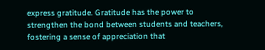express gratitude. Gratitude has the power to strengthen the bond between students and teachers, fostering a sense of appreciation that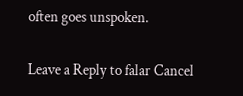often goes unspoken.

Leave a Reply to falar Cancel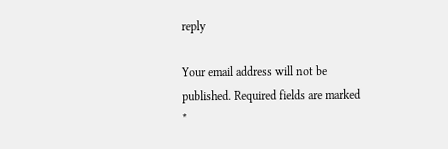reply

Your email address will not be published. Required fields are marked *